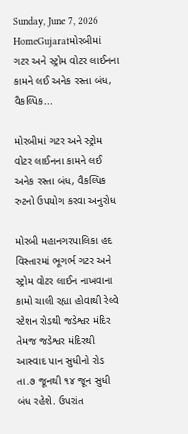Sunday, June 7, 2026
HomeGujaratમોરબીમાં ગટર અને સ્ટ્રોમ વોટર લાઈનના કામને લઈ અનેક રસ્તા બંધ, વૈકલ્પિક...

મોરબીમાં ગટર અને સ્ટ્રોમ વોટર લાઈનના કામને લઈ અનેક રસ્તા બંધ, વૈકલ્પિક રુટનો ઉપયોગ કરવા અનુરોધ

મોરબી મહાનગરપાલિકા હદ વિસ્તારમાં ભૂગર્ભ ગટર અને સ્ટ્રોમ વોટર લાઈન નાખવાના કામો ચાલી રહ્યા હોવાથી રેલ્વે સ્ટેશન રોડથી જડેશ્વર મંદિર તેમજ જડેશ્વર મંદિરથી આસ્વાદ પાન સુધીનો રોડ તા.૭ જૂનથી ૧૪ જૂન સુધી બંધ રહેશે. ઉપરાંત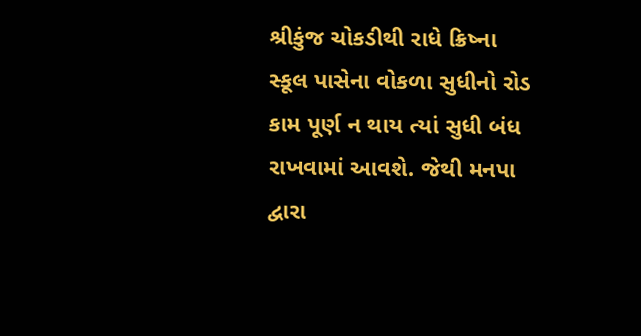શ્રીકુંજ ચોકડીથી રાધે ક્રિષ્ના સ્કૂલ પાસેના વોકળા સુધીનો રોડ કામ પૂર્ણ ન થાય ત્યાં સુધી બંધ રાખવામાં આવશે. જેથી મનપા દ્વારા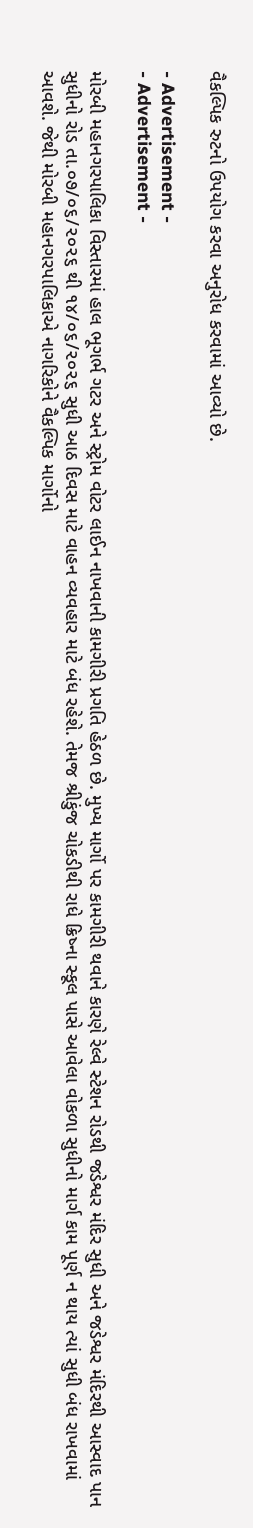વૈકલ્પિક રુટનો ઉપયોગ કરવા અનુરોધ કરવામાં આવ્યો છે.

- Advertisement -
- Advertisement -

મોરબી મહાનગરપાલિકા વિસ્તારમાં હાલ ભૂગર્ભ ગટર અને સ્ટ્રોમ વોટર લાઈન નાખવાની કામગીરી પ્રગતિ હેઠળ છે. મુખ્ય માર્ગો પર કામગીરી થવાને કારણે રેલ્વે સ્ટેશન રોડથી જડેશ્વર મંદિર સુધી અને જડેશ્વર મંદિરથી આસ્વાદ પાન સુધીનો રોડ તા.૦૭/૦૬/૨૦૨૬ થી ૧૪/૦૬/૨૦૨૬ સુધી આઠ દિવસ માટે વાહન વ્યવહાર માટે બંધ રહેશે. તેમજ શ્રીકુંજ ચોકડીથી રાધે ક્રિષ્ના સ્કૂલ પાસે આવેલા વોકળા સુધીનો માર્ગ કામ પૂર્ણ ન થાય ત્યાં સુધી બંધ રાખવામાં આવશે. જેથી મોરબી મહાનગરપાલિકાએ નાગરિકોને વૈકલ્પિક માર્ગોનો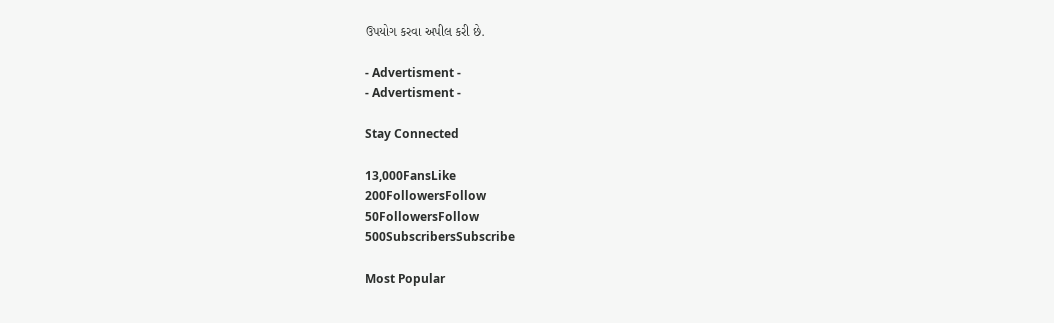ઉપયોગ કરવા અપીલ કરી છે.

- Advertisment -
- Advertisment -

Stay Connected

13,000FansLike
200FollowersFollow
50FollowersFollow
500SubscribersSubscribe

Most Popular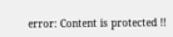error: Content is protected !!